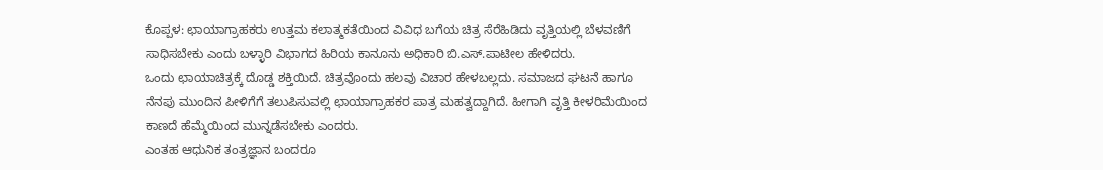ಕೊಪ್ಪಳ: ಛಾಯಾಗ್ರಾಹಕರು ಉತ್ತಮ ಕಲಾತ್ಮಕತೆಯಿಂದ ವಿವಿಧ ಬಗೆಯ ಚಿತ್ರ ಸೆರೆಹಿಡಿದು ವೃತ್ತಿಯಲ್ಲಿ ಬೆಳವಣಿಗೆ ಸಾಧಿಸಬೇಕು ಎಂದು ಬಳ್ಳಾರಿ ವಿಭಾಗದ ಹಿರಿಯ ಕಾನೂನು ಅಧಿಕಾರಿ ಬಿ.ಎಸ್.ಪಾಟೀಲ ಹೇಳಿದರು.
ಒಂದು ಛಾಯಾಚಿತ್ರಕ್ಕೆ ದೊಡ್ಡ ಶಕ್ತಿಯಿದೆ. ಚಿತ್ರವೊಂದು ಹಲವು ವಿಚಾರ ಹೇಳಬಲ್ಲದು. ಸಮಾಜದ ಘಟನೆ ಹಾಗೂ ನೆನಪು ಮುಂದಿನ ಪೀಳಿಗೆಗೆ ತಲುಪಿಸುವಲ್ಲಿ ಛಾಯಾಗ್ರಾಹಕರ ಪಾತ್ರ ಮಹತ್ವದ್ದಾಗಿದೆ. ಹೀಗಾಗಿ ವೃತ್ತಿ ಕೀಳರಿಮೆಯಿಂದ ಕಾಣದೆ ಹೆಮ್ಮೆಯಿಂದ ಮುನ್ನಡೆಸಬೇಕು ಎಂದರು.
ಎಂತಹ ಆಧುನಿಕ ತಂತ್ರಜ್ಞಾನ ಬಂದರೂ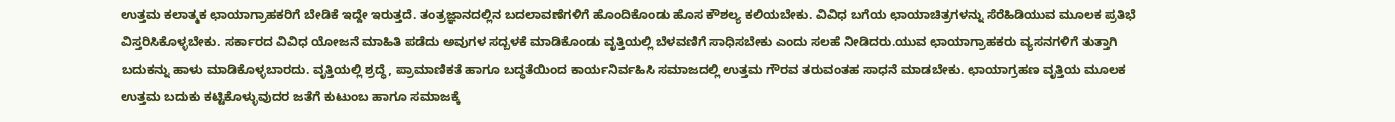ಉತ್ತಮ ಕಲಾತ್ಮಕ ಛಾಯಾಗ್ರಾಹಕರಿಗೆ ಬೇಡಿಕೆ ಇದ್ದೇ ಇರುತ್ತದೆ. ತಂತ್ರಜ್ಞಾನದಲ್ಲಿನ ಬದಲಾವಣೆಗಳಿಗೆ ಹೊಂದಿಕೊಂಡು ಹೊಸ ಕೌಶಲ್ಯ ಕಲಿಯಬೇಕು. ವಿವಿಧ ಬಗೆಯ ಛಾಯಾಚಿತ್ರಗಳನ್ನು ಸೆರೆಹಿಡಿಯುವ ಮೂಲಕ ಪ್ರತಿಭೆ ವಿಸ್ತರಿಸಿಕೊಳ್ಳಬೇಕು. ಸರ್ಕಾರದ ವಿವಿಧ ಯೋಜನೆ ಮಾಹಿತಿ ಪಡೆದು ಅವುಗಳ ಸದ್ಬಳಕೆ ಮಾಡಿಕೊಂಡು ವೃತ್ತಿಯಲ್ಲಿ ಬೆಳವಣಿಗೆ ಸಾಧಿಸಬೇಕು ಎಂದು ಸಲಹೆ ನೀಡಿದರು.ಯುವ ಛಾಯಾಗ್ರಾಹಕರು ವ್ಯಸನಗಳಿಗೆ ತುತ್ತಾಗಿ ಬದುಕನ್ನು ಹಾಳು ಮಾಡಿಕೊಳ್ಳಬಾರದು. ವೃತ್ತಿಯಲ್ಲಿ ಶ್ರದ್ಧೆ, ಪ್ರಾಮಾಣಿಕತೆ ಹಾಗೂ ಬದ್ಧತೆಯಿಂದ ಕಾರ್ಯನಿರ್ವಹಿಸಿ ಸಮಾಜದಲ್ಲಿ ಉತ್ತಮ ಗೌರವ ತರುವಂತಹ ಸಾಧನೆ ಮಾಡಬೇಕು. ಛಾಯಾಗ್ರಹಣ ವೃತ್ತಿಯ ಮೂಲಕ ಉತ್ತಮ ಬದುಕು ಕಟ್ಟಿಕೊಳ್ಳುವುದರ ಜತೆಗೆ ಕುಟುಂಬ ಹಾಗೂ ಸಮಾಜಕ್ಕೆ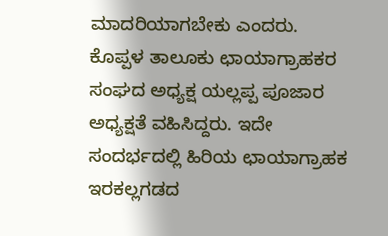ಮಾದರಿಯಾಗಬೇಕು ಎಂದರು.
ಕೊಪ್ಪಳ ತಾಲೂಕು ಛಾಯಾಗ್ರಾಹಕರ ಸಂಘದ ಅಧ್ಯಕ್ಷ ಯಲ್ಲಪ್ಪ ಪೂಜಾರ ಅಧ್ಯಕ್ಷತೆ ವಹಿಸಿದ್ದರು. ಇದೇ ಸಂದರ್ಭದಲ್ಲಿ ಹಿರಿಯ ಛಾಯಾಗ್ರಾಹಕ ಇರಕಲ್ಲಗಡದ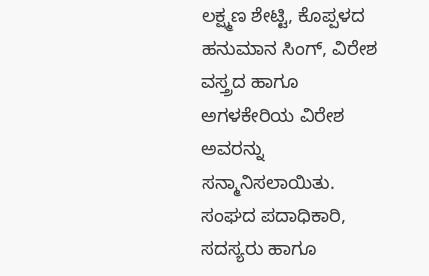ಲಕ್ಷ್ಮಣ ಶೇಟ್ಟಿ, ಕೊಪ್ಪಳದ ಹನುಮಾನ ಸಿಂಗ್, ವಿರೇಶ ವಸ್ತ್ರದ ಹಾಗೂ ಅಗಳಕೇರಿಯ ವಿರೇಶ ಅವರನ್ನು ಸನ್ಮಾನಿಸಲಾಯಿತು. ಸಂಘದ ಪದಾಧಿಕಾರಿ, ಸದಸ್ಯರು ಹಾಗೂ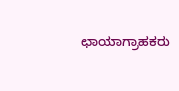ಛಾಯಾಗ್ರಾಹಕರು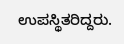ಉಪಸ್ಥಿತರಿದ್ದರು.